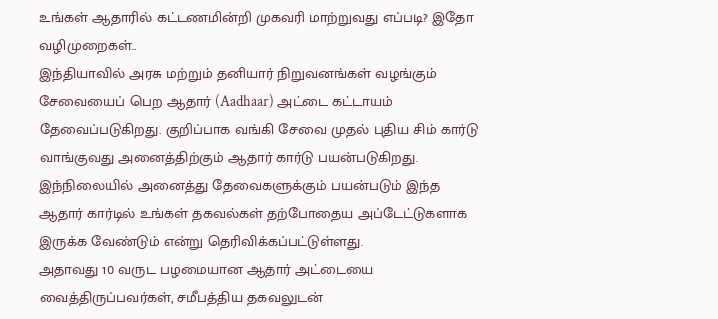உங்கள் ஆதாரில் கட்டணமின்றி முகவரி மாற்றுவது எப்படி? இதோ வழிமுறைகள்..
இந்தியாவில் அரசு மற்றும் தனியார் நிறுவனங்கள் வழங்கும் சேவையைப் பெற ஆதார் (Aadhaar) அட்டை கட்டாயம் தேவைப்படுகிறது. குறிப்பாக வங்கி சேவை முதல் புதிய சிம் கார்டு வாங்குவது அனைத்திற்கும் ஆதார் கார்டு பயன்படுகிறது. இந்நிலையில் அனைத்து தேவைகளுக்கும் பயன்படும் இந்த ஆதார் கார்டில் உங்கள் தகவல்கள் தற்போதைய அப்டேட்டுகளாக இருக்க வேண்டும் என்று தெரிவிக்கப்பட்டுள்ளது.
அதாவது 10 வருட பழமையான ஆதார் அட்டையை வைத்திருப்பவர்கள், சமீபத்திய தகவலுடன்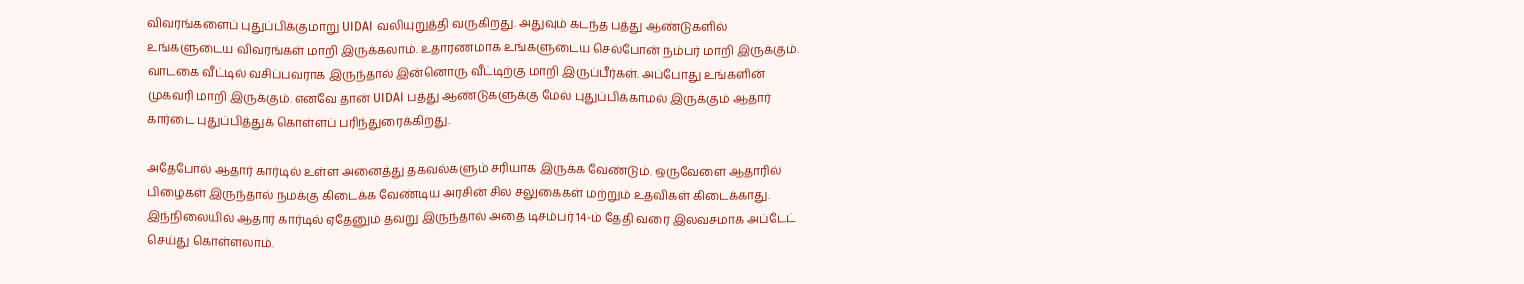விவரங்களைப் புதுப்பிக்குமாறு UIDAI வலியுறுத்தி வருகிறது. அதுவும் கடந்த பத்து ஆண்டுகளில் உங்களுடைய விவரங்கள் மாறி இருக்கலாம். உதாரணமாக உங்களுடைய செல்போன் நம்பர் மாறி இருக்கும். வாடகை வீட்டில் வசிப்பவராக இருந்தால் இன்னொரு வீட்டிற்கு மாறி இருப்பீர்கள். அப்போது உங்களின் முகவரி மாறி இருக்கும். எனவே தான் UIDAI பத்து ஆண்டுகளுக்கு மேல் புதுப்பிக்காமல் இருக்கும் ஆதார் கார்டை புதுப்பித்துக் கொள்ளப் பரிந்துரைக்கிறது.

அதேபோல் ஆதார் கார்டில் உள்ள அனைத்து தகவல்களும் சரியாக இருக்க வேண்டும். ஒருவேளை ஆதாரில் பிழைகள் இருந்தால் நமக்கு கிடைக்க வேண்டிய அரசின் சில சலுகைகள் மற்றும் உதவிகள் கிடைக்காது. இந்நிலையில் ஆதார் கார்டில் ஏதேனும் தவறு இருந்தால் அதை டிசம்பர் 14-ம் தேதி வரை இலவசமாக அப்டேட் செய்து கொள்ளலாம்.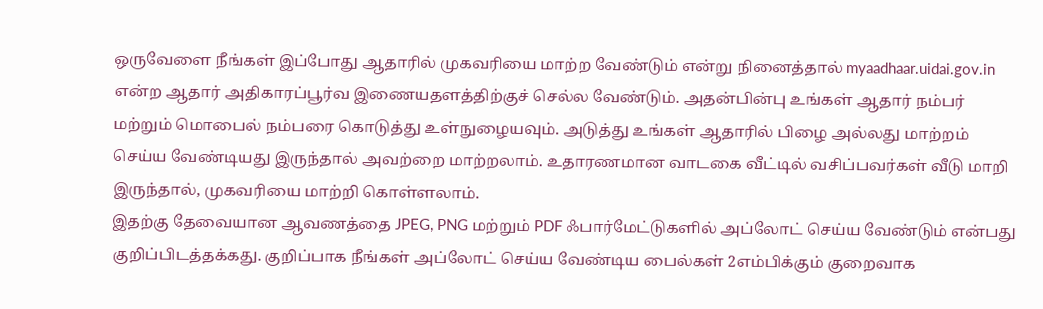ஒருவேளை நீங்கள் இப்போது ஆதாரில் முகவரியை மாற்ற வேண்டும் என்று நினைத்தால் myaadhaar.uidai.gov.in என்ற ஆதார் அதிகாரப்பூர்வ இணையதளத்திற்குச் செல்ல வேண்டும். அதன்பின்பு உங்கள் ஆதார் நம்பர் மற்றும் மொபைல் நம்பரை கொடுத்து உள்நுழையவும். அடுத்து உங்கள் ஆதாரில் பிழை அல்லது மாற்றம் செய்ய வேண்டியது இருந்தால் அவற்றை மாற்றலாம். உதாரணமான வாடகை வீட்டில் வசிப்பவர்கள் வீடு மாறி இருந்தால், முகவரியை மாற்றி கொள்ளலாம்.
இதற்கு தேவையான ஆவணத்தை JPEG, PNG மற்றும் PDF ஃபார்மேட்டுகளில் அப்லோட் செய்ய வேண்டும் என்பது குறிப்பிடத்தக்கது. குறிப்பாக நீங்கள் அப்லோட் செய்ய வேண்டிய பைல்கள் 2எம்பிக்கும் குறைவாக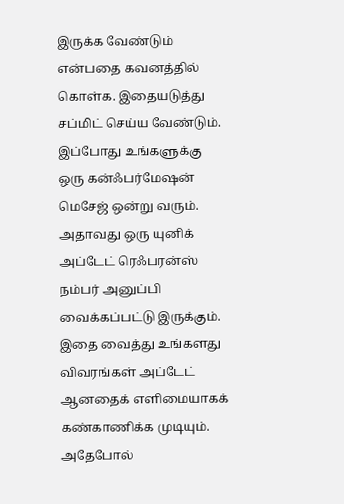இருக்க வேண்டும் என்பதை கவனத்தில் கொள்க. இதையடுத்து சப்மிட் செய்ய வேண்டும். இப்போது உங்களுக்கு ஒரு கன்ஃபர்மேஷன் மெசேஜ் ஒன்று வரும். அதாவது ஒரு யுனிக் அப்டேட் ரெஃபரன்ஸ் நம்பர் அனுப்பி வைக்கப்பட்டு இருக்கும். இதை வைத்து உங்களது விவரங்கள் அப்டேட் ஆனதைக் எளிமையாகக் கண்காணிக்க முடியும்.
அதேபோல்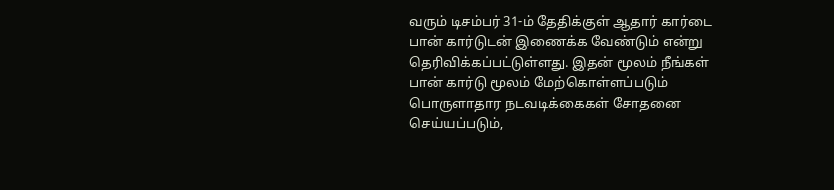வரும் டிசம்பர் 31-ம் தேதிக்குள் ஆதார் கார்டை பான் கார்டுடன் இணைக்க வேண்டும் என்று தெரிவிக்கப்பட்டுள்ளது. இதன் மூலம் நீங்கள் பான் கார்டு மூலம் மேற்கொள்ளப்படும் பொருளாதார நடவடிக்கைகள் சோதனை செய்யப்படும்,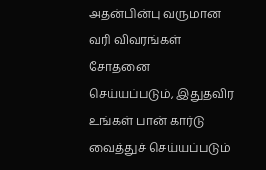அதன்பின்பு வருமான வரி விவரங்கள் சோதனை செய்யப்படும், இதுதவிர உங்கள் பான் கார்டு வைத்துச் செய்யப்படும்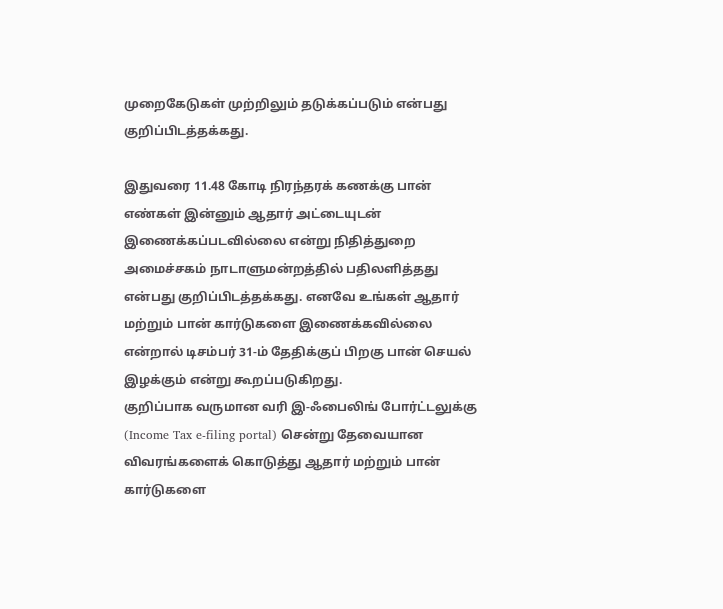முறைகேடுகள் முற்றிலும் தடுக்கப்படும் என்பது குறிப்பிடத்தக்கது.

இதுவரை 11.48 கோடி நிரந்தரக் கணக்கு பான் எண்கள் இன்னும் ஆதார் அட்டையுடன் இணைக்கப்படவில்லை என்று நிதித்துறை அமைச்சகம் நாடாளுமன்றத்தில் பதிலளித்தது என்பது குறிப்பிடத்தக்கது. எனவே உங்கள் ஆதார் மற்றும் பான் கார்டுகளை இணைக்கவில்லை என்றால் டிசம்பர் 31-ம் தேதிக்குப் பிறகு பான் செயல் இழக்கும் என்று கூறப்படுகிறது.
குறிப்பாக வருமான வரி இ-ஃபைலிங் போர்ட்டலுக்கு (Income Tax e-filing portal) சென்று தேவையான விவரங்களைக் கொடுத்து ஆதார் மற்றும் பான் கார்டுகளை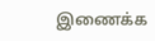இணைக்க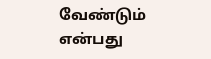வேண்டும் என்பது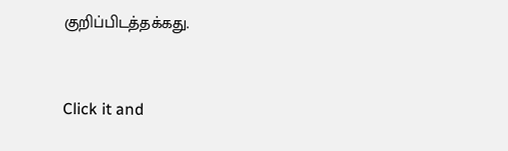குறிப்பிடத்தக்கது.


Click it and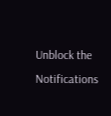Unblock the Notifications